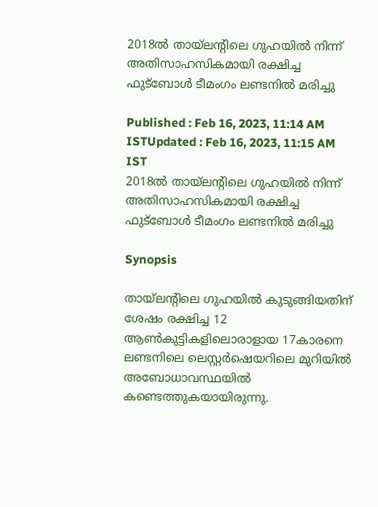2018ല്‍ തായ്ലന്‍റിലെ ഗുഹയില്‍ നിന്ന് അതിസാഹസികമായി രക്ഷിച്ച ഫുട്ബോള്‍ ടീമംഗം ലണ്ടനില്‍ മരിച്ചു

Published : Feb 16, 2023, 11:14 AM ISTUpdated : Feb 16, 2023, 11:15 AM IST
2018ല്‍ തായ്ലന്‍റിലെ ഗുഹയില്‍ നിന്ന് അതിസാഹസികമായി രക്ഷിച്ച ഫുട്ബോള്‍ ടീമംഗം ലണ്ടനില്‍ മരിച്ചു

Synopsis

തായ്ലന്‍റിലെ ഗുഹയില്‍ കുടുങ്ങിയതിന് ശേഷം രക്ഷിച്ച 12 ആണ്‍കുട്ടികളിലൊരാളായ 17കാരനെ ലണ്ടനിലെ ലെസ്റ്റര്‍ഷെയറിലെ മുറിയില്‍ അബോധാവസ്ഥയില്‍ കണ്ടെത്തുകയായിരുന്നു.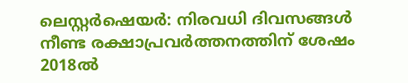ലെസ്റ്റര്‍ഷെയര്‍: നിരവധി ദിവസങ്ങള്‍ നീണ്ട രക്ഷാപ്രവര്‍ത്തനത്തിന് ശേഷം 2018ല്‍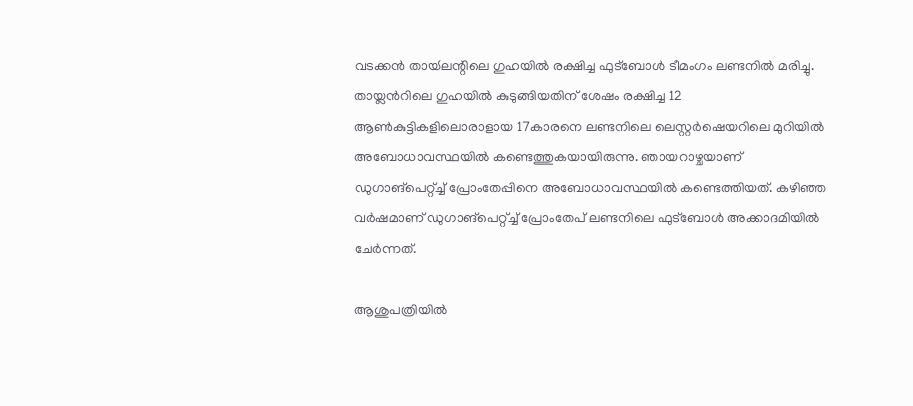വടക്കന്‍ തായ്‍ലന്റിലെ ഗുഹയിൽ രക്ഷിച്ച ഫുട്ബോള്‍ ടീമംഗം ലണ്ടനില്‍ മരിച്ചു. തായ്ലന്‍റിലെ ഗുഹയില്‍ കുടുങ്ങിയതിന് ശേഷം രക്ഷിച്ച 12 ആണ്‍കുട്ടികളിലൊരാളായ 17കാരനെ ലണ്ടനിലെ ലെസ്റ്റര്‍ഷെയറിലെ മുറിയില്‍ അബോധാവസ്ഥയില്‍ കണ്ടെത്തുകയായിരുന്നു. ഞായറാഴ്ചയാണ് ഡുഗാങ്പെറ്റ്ച്ച് പ്രോംതേപ്പിനെ അബോധാവസ്ഥയില്‍ കണ്ടെത്തിയത്. കഴിഞ്ഞ വര്‍ഷമാണ് ഡുഗാങ്പെറ്റ്ച്ച് പ്രോംതേപ് ലണ്ടനിലെ ഫുട്ബോള്‍ അക്കാദമിയില്‍ ചേര്‍ന്നത്.

ആശുപത്രിയില്‍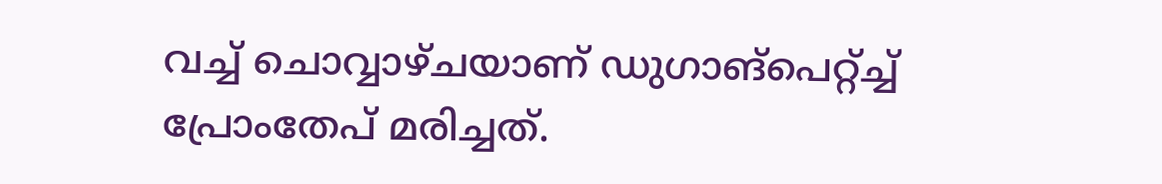വച്ച് ചൊവ്വാഴ്ചയാണ് ഡുഗാങ്പെറ്റ്ച്ച് പ്രോംതേപ് മരിച്ചത്.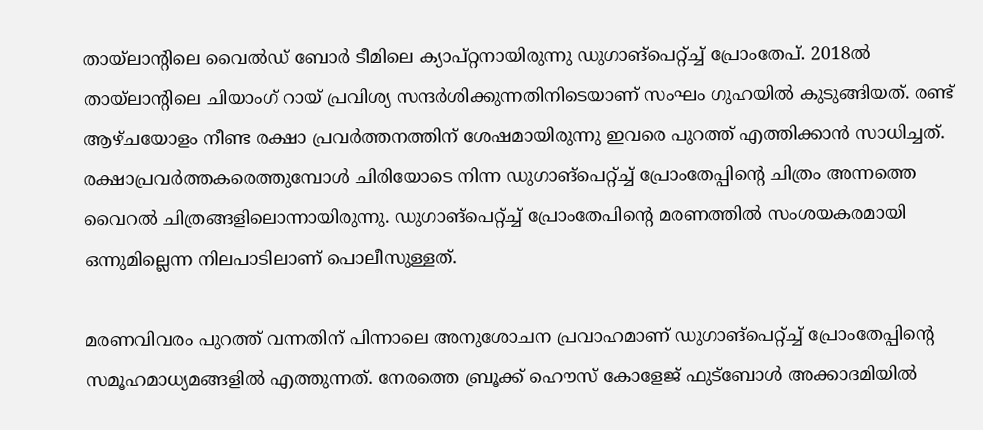തായ്ലാന്‍റിലെ വൈല്‍ഡ് ബോര്‍ ടീമിലെ ക്യാപ്റ്റനായിരുന്നു ഡുഗാങ്പെറ്റ്ച്ച് പ്രോംതേപ്. 2018ല്‍ തായ്ലാന്‍റിലെ ചിയാംഗ് റായ് പ്രവിശ്യ സന്ദര്‍ശിക്കുന്നതിനിടെയാണ് സംഘം ഗുഹയില്‍ കുടുങ്ങിയത്. രണ്ട് ആഴ്ചയോളം നീണ്ട രക്ഷാ പ്രവര്‍ത്തനത്തിന് ശേഷമായിരുന്നു ഇവരെ പുറത്ത് എത്തിക്കാന്‍ സാധിച്ചത്. രക്ഷാപ്രവര്‍ത്തകരെത്തുമ്പോള്‍ ചിരിയോടെ നിന്ന ഡുഗാങ്പെറ്റ്ച്ച് പ്രോംതേപ്പിന്‍റെ ചിത്രം അന്നത്തെ വൈറല്‍ ചിത്രങ്ങളിലൊന്നായിരുന്നു. ഡുഗാങ്പെറ്റ്ച്ച് പ്രോംതേപിന്‍റെ മരണത്തില്‍ സംശയകരമായി ഒന്നുമില്ലെന്ന നിലപാടിലാണ് പൊലീസുള്ളത്.

മരണവിവരം പുറത്ത് വന്നതിന് പിന്നാലെ അനുശോചന പ്രവാഹമാണ് ഡുഗാങ്പെറ്റ്ച്ച് പ്രോംതേപ്പിന്‍റെ സമൂഹമാധ്യമങ്ങളില്‍ എത്തുന്നത്. നേരത്തെ ബ്രൂക്ക് ഹൌസ് കോളേജ് ഫുട്ബോള്‍ അക്കാദമിയില്‍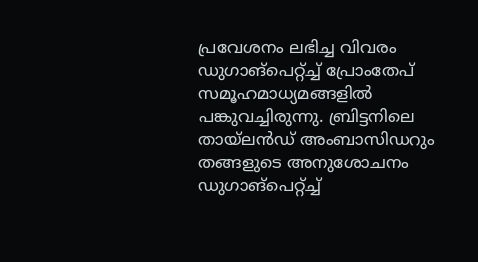പ്രവേശനം ലഭിച്ച വിവരം ഡുഗാങ്പെറ്റ്ച്ച് പ്രോംതേപ് സമൂഹമാധ്യമങ്ങളില്‍ പങ്കുവച്ചിരുന്നു. ബ്രിട്ടനിലെ തായ്ലന്‍ഡ് അംബാസിഡറും തങ്ങളുടെ അനുശോചനം ഡുഗാങ്പെറ്റ്ച്ച്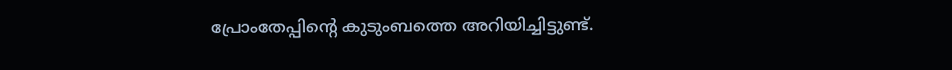പ്രോംതേപ്പിന്‍റെ കുടുംബത്തെ അറിയിച്ചിട്ടുണ്ട്.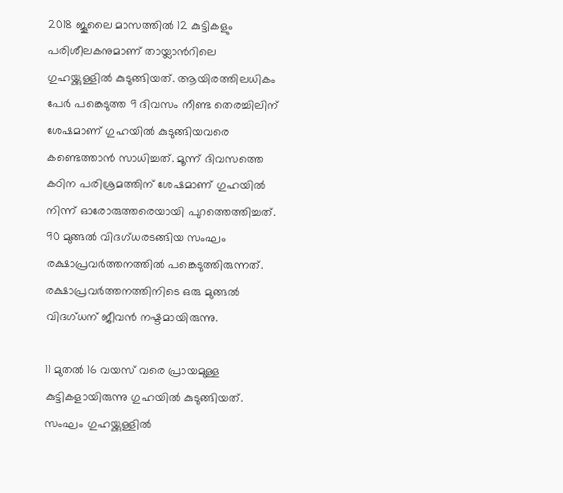2018 ജൂലൈ മാസത്തില്‍ 12 കുട്ടികളും പരിശീലകനുമാണ് തായ്ലാന്‍റിലെ ഗുഹയ്ക്കുള്ളില്‍ കുടുങ്ങിയത്. ആയിരത്തിലധികം പേർ പങ്കെടുത്ത 9 ദിവസം നീണ്ട തെരച്ചിലിന് ശേഷമാണ് ഗുഹയില്‍ കുടുങ്ങിയവരെ കണ്ടെത്താന്‍ സാധിച്ചത്. മൂന്ന് ദിവസത്തെ കഠിന പരിശ്രമത്തിന് ശേഷമാണ് ഗുഹയില്‍ നിന്ന് ഓരോരുത്തരെയായി പുറത്തെത്തിച്ചത്. 90 മുങ്ങല്‍ വിദഗ്ധരടങ്ങിയ സംഘം രക്ഷാപ്രവര്‍ത്തനത്തില്‍ പങ്കെടുത്തിരുന്നത്. രക്ഷാപ്രവര്‍ത്തനത്തിനിടെ ഒരു മുങ്ങല്‍ വിദഗ്ധന് ജീവന്‍ നഷ്ടമായിരുന്നു.

11 മുതല്‍ 16 വയസ് വരെ പ്രായമുള്ള കുട്ടികളായിരുന്നു ഗുഹയില്‍ കുടുങ്ങിയത്. സംഘം ഗുഹയ്ക്കുള്ളില്‍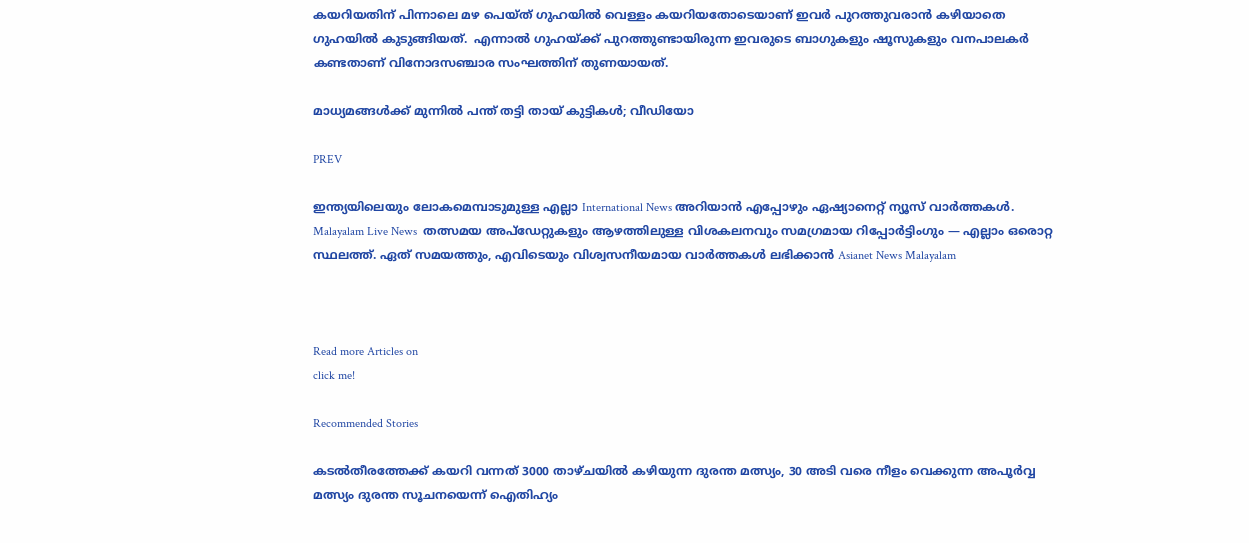കയറിയതിന് പിന്നാലെ മഴ പെയ്ത് ഗുഹയിൽ വെള്ളം കയറിയതോടെയാണ് ഇവര്‍ പുറത്തുവരാൻ കഴിയാതെ ഗുഹയില്‍ കുടുങ്ങിയത്.  എന്നാല്‍ ഗുഹയ്ക്ക് പുറത്തുണ്ടായിരുന്ന ഇവരുടെ ബാഗുകളും ഷൂസുകളും വനപാലകര്‍ കണ്ടതാണ് വിനോദസഞ്ചാര സംഘത്തിന് തുണയായത്.

മാധ്യമങ്ങള്‍ക്ക് മുന്നില്‍ പന്ത് തട്ടി തായ് കുട്ടികള്‍; വീഡിയോ

PREV

ഇന്ത്യയിലെയും ലോകമെമ്പാടുമുള്ള എല്ലാ International News അറിയാൻ എപ്പോഴും ഏഷ്യാനെറ്റ് ന്യൂസ് വാർത്തകൾ. Malayalam Live News  തത്സമയ അപ്‌ഡേറ്റുകളും ആഴത്തിലുള്ള വിശകലനവും സമഗ്രമായ റിപ്പോർട്ടിംഗും — എല്ലാം ഒരൊറ്റ സ്ഥലത്ത്. ഏത് സമയത്തും, എവിടെയും വിശ്വസനീയമായ വാർത്തകൾ ലഭിക്കാൻ Asianet News Malayalam



Read more Articles on
click me!

Recommended Stories

കടൽതീരത്തേക്ക് കയറി വന്നത് 3000 താഴ്ചയിൽ കഴിയുന്ന ദുരന്ത മത്സ്യം, 30 അടി വരെ നീളം വെക്കുന്ന അപൂർവ്വ മത്സ്യം ദുരന്ത സൂചനയെന്ന് ഐതിഹ്യം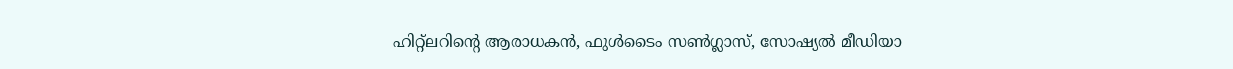ഹിറ്റ്‌ലറിന്റെ ആരാധകന്‍, ഫുള്‍ടൈം സണ്‍ഗ്ലാസ്, സോഷ്യല്‍ മീഡിയാ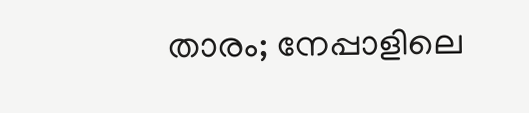താരം; നേപ്പാളിലെ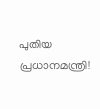പുതിയ പ്രധാനമന്ത്രി!